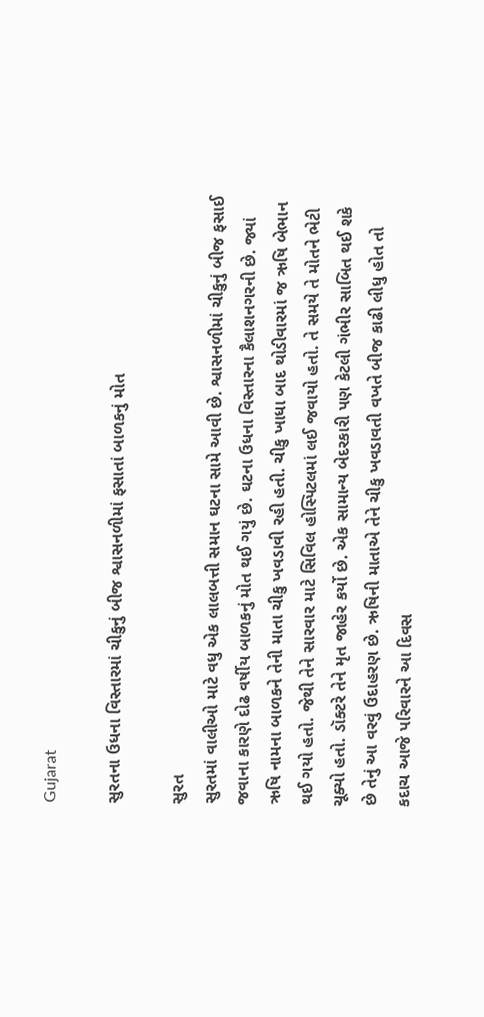Gujarat

સુરતના ઉધના વિસ્તારમાં ચીકુનું બીજ શ્વાસનળીમાં ફસાતાં બાળકનું મોત

સુરત
સુરતમાં વાલીઓ માટે વધુ એક લાલબત્તી સમાન ઘટના સામે આવી છે. શ્વાસનળીમાં ચીકુનું બીજ ફસાઈ જવાના કારણે દોઢ વર્ષીય બાળકનું મોત થઈ ગયું છે. ઘટના ઉધના વિસ્તારના કૈલાશનગરની છે. જ્યાં ઋષિ નામના બાળકને તેની માતા ચીકુ ખવડાવી રહી હતી. ચીકુ ખાધા બાદ થોડીવારમાં જ ઋષિ બેભાન થઈ ગયો હતો. જેથી તેને સારવાર માટે સિવિલ હોસ્પિટલમાં લઈ જવાયો હતો. તે સમયે તે મોતને ભેટી ચૂક્યો હતો. ડૉક્ટરે તેને મૃત જાહેર કર્યો છે. એક સામાન્ય બેદરકારી પણ કેટલી ગંભીર સાબિત થઈ શકે છે તેનું આ વરવું ઉદાહરણ છે. ઋષિની માતાએ તેને ચીકુ ખવડાવતી વખતે બીજ કાઢી લીધુ હોત તો કદાચ આજે પરિવારને આ દિવસ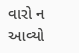વારો ન આવ્યો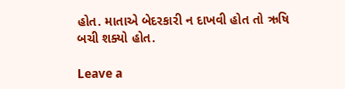હોત. માતાએ બેદરકારી ન દાખવી હોત તો ઋષિ બચી શક્યો હોત.

Leave a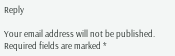Reply

Your email address will not be published. Required fields are marked *